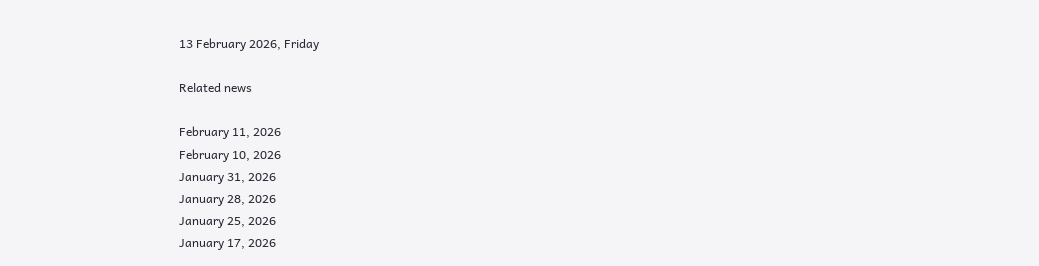13 February 2026, Friday

Related news

February 11, 2026
February 10, 2026
January 31, 2026
January 28, 2026
January 25, 2026
January 17, 2026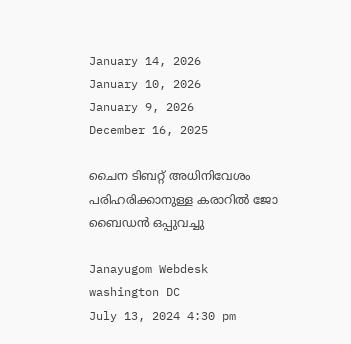January 14, 2026
January 10, 2026
January 9, 2026
December 16, 2025

ചൈന ടിബറ്റ് അധിനിവേശം പരിഹരിക്കാനുള്ള കരാറില്‍ ജോ ബൈഡന്‍ ഒപ്പുവച്ചു

Janayugom Webdesk
washington DC
July 13, 2024 4:30 pm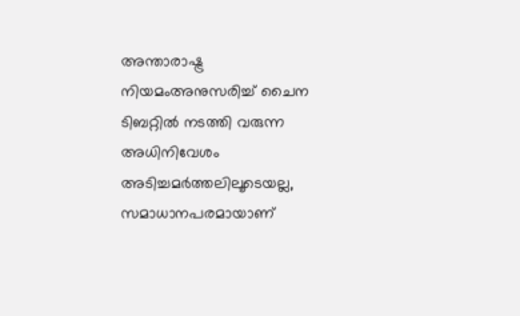അന്താരാഷ്ട്ര നിയമംഅനുസരിച്ച് ചൈന ടിബറ്റില്‍ നടത്തി വരുന്ന അധിനിവേശം അടിച്ചമര്‍ത്തലിലൂടെയല്ല, സമാധാനപരമായാണ്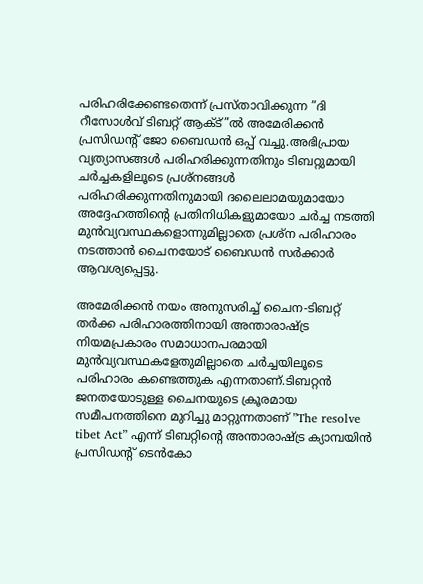പരിഹരിക്കേണ്ടതെന്ന് പ്രസ്താവിക്കുന്ന ”ദി റീസോള്‍വ് ടിബറ്റ് ആക്ട്”ല്‍ അമേരിക്കന്‍ പ്രസിഡന്റ് ജോ ബൈഡന്‍ ഒപ്പ് വച്ചു.അഭിപ്രായ വ്യത്യാസങ്ങള്‍ പരിഹരിക്കുന്നതിനും ടിബറ്റുമായി ചര്‍ച്ചകളിലൂടെ പ്രശ്‌നങ്ങള്‍ പരിഹരിക്കുന്നതിനുമായി ദലൈലാമയുമായോ അദ്ദേഹത്തിന്റെ പ്രതിനിധികളുമായോ ചര്‍ച്ച നടത്തി മുന്‍വ്യവസ്ഥകളൊന്നുമില്ലാതെ പ്രശ്‌ന പരിഹാരം നടത്താന്‍ ചൈനയോട് ബൈഡന്‍ സര്‍ക്കാര്‍ ആവശ്യപ്പെട്ടു.

അമേരിക്കന്‍ നയം അനുസരിച്ച് ചൈന‑ടിബറ്റ് തര്‍ക്ക പരിഹാരത്തിനായി അന്താരാഷ്ട്ര നിയമപ്രകാരം സമാധാനപരമായി മുന്‍വ്യവസ്ഥകളേതുമില്ലാതെ ചര്‍ച്ചയിലൂടെ പരിഹാരം കണ്ടെത്തുക എന്നതാണ്.ടിബറ്റന്‍ ജനതയോടുള്ള ചൈനയുടെ ക്രൂരമായ സമീപനത്തിനെ മുറിച്ചു മാറ്റുന്നതാണ് ”The resolve tibet Act” എന്ന് ടിബറ്റിന്റെ അന്താരാഷ്ട്ര ക്യാമ്പയിന്‍ പ്രസിഡന്റ് ടെന്‍കോ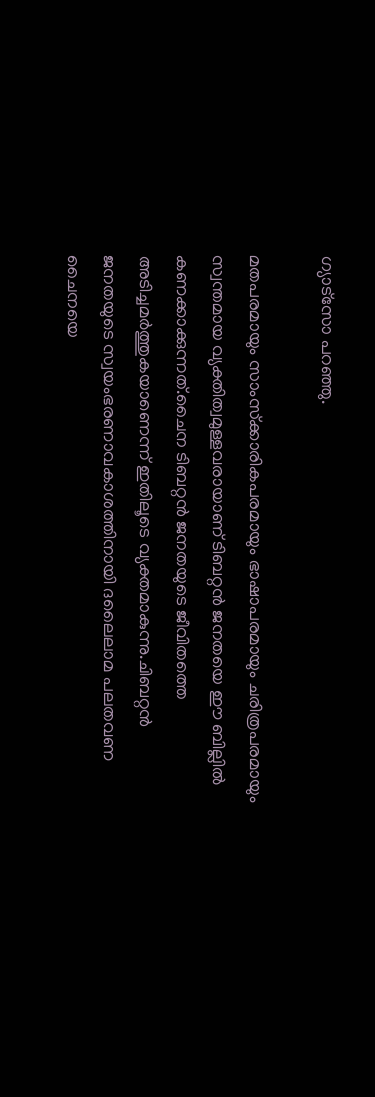ഗ്യാട്‌സോ പറഞ്ഞു.

മതപരമായും സാംസ്‌ക്കാരികപരമായും ഭാഷാപരമായും ചരിത്രപരമായും സ്വന്തമായ വ്യക്തിത്വമുള്ളവരായാണ് ടിബറ്റന്‍ ജനതയെ ഈ ബില്ലില്‍ കണക്കാക്കുന്നത്.ചൈന ടിബറ്റന്‍ ജനതയുടെ ജീവിതത്തെ അടിച്ചമര്‍ത്തുകയാണെന്ന് ഇതിലൂടെ വ്യക്തമാകുന്നു.ചിബറ്റന്‍ ജനതയുടെ സ്വയംഭരണാവകാശത്തിനായി ദലൈലാമ പലതവണ ചൈനയെ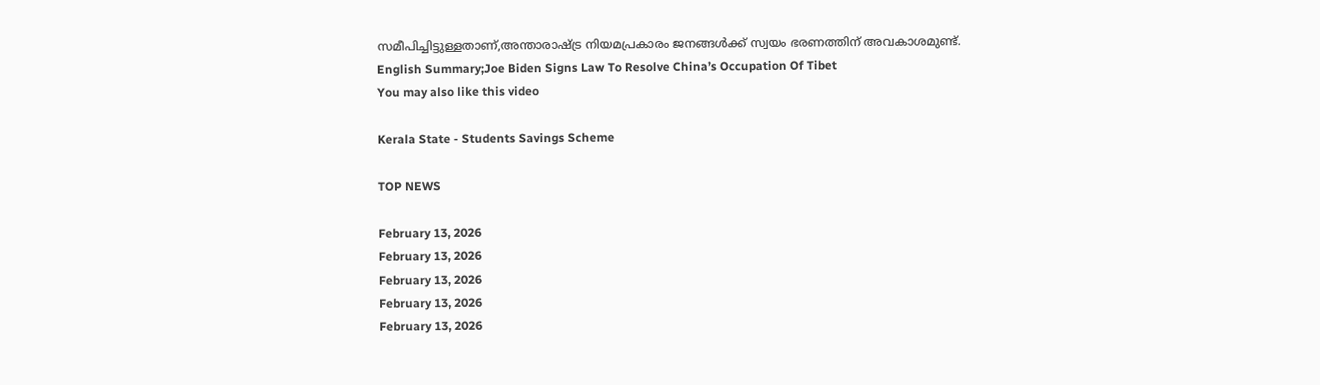സമീപിച്ചിട്ടുള്ളതാണ്,അന്താരാഷ്ട്ര നിയമപ്രകാരം ജനങ്ങള്‍ക്ക് സ്വയം ഭരണത്തിന് അവകാശമുണ്ട്.
English Summary;Joe Biden Signs Law To Resolve China’s Occupation Of Tibet
You may also like this video

Kerala State - Students Savings Scheme

TOP NEWS

February 13, 2026
February 13, 2026
February 13, 2026
February 13, 2026
February 13, 2026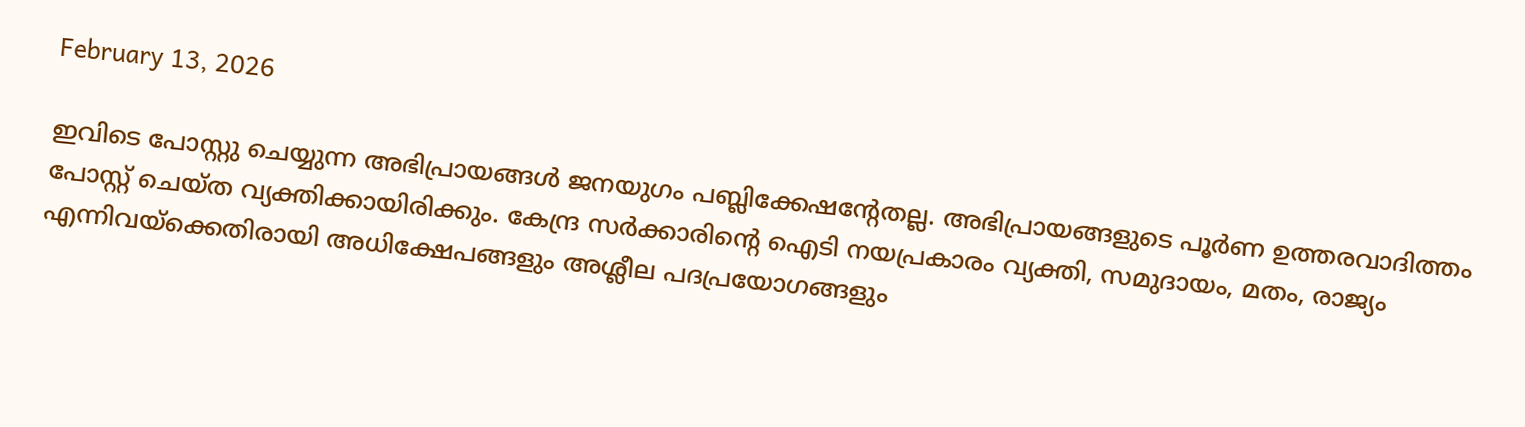February 13, 2026

ഇവിടെ പോസ്റ്റു ചെയ്യുന്ന അഭിപ്രായങ്ങള്‍ ജനയുഗം പബ്ലിക്കേഷന്റേതല്ല. അഭിപ്രായങ്ങളുടെ പൂര്‍ണ ഉത്തരവാദിത്തം പോസ്റ്റ് ചെയ്ത വ്യക്തിക്കായിരിക്കും. കേന്ദ്ര സര്‍ക്കാരിന്റെ ഐടി നയപ്രകാരം വ്യക്തി, സമുദായം, മതം, രാജ്യം എന്നിവയ്‌ക്കെതിരായി അധിക്ഷേപങ്ങളും അശ്ലീല പദപ്രയോഗങ്ങളും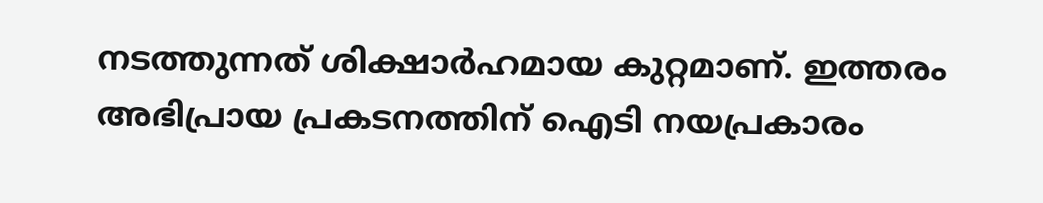നടത്തുന്നത് ശിക്ഷാര്‍ഹമായ കുറ്റമാണ്. ഇത്തരം അഭിപ്രായ പ്രകടനത്തിന് ഐടി നയപ്രകാരം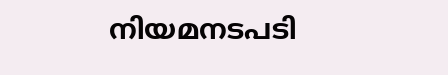നിയമനടപടി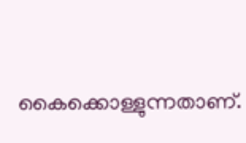കൈക്കൊള്ളുന്നതാണ്.